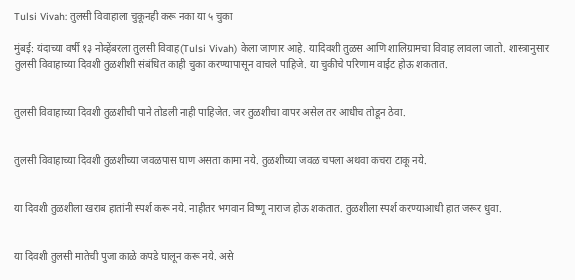Tulsi Vivah: तुलसी विवाहाला चुकूनही करू नका या ५ चुका

मुंबई: यंदाच्या वर्षी १३ नोव्हेंबरला तुलसी विवाह(Tulsi Vivah) केला जाणार आहे. यादिवशी तुळस आणि शालिग्रामचा विवाह लावला जातो. शास्त्रानुसार तुलसी विवाहाच्या दिवशी तुळशीशी संबंधित काही चुका करण्यापासून वाचले पाहिजे. या चुकीचे परिणाम वाईट होऊ शकतात.


तुलसी विवाहाच्या दिवशी तुळशीची पाने तोडली नाही पाहिजेत. जर तुळशीचा वापर असेल तर आधीच तोडून ठेवा.


तुलसी विवाहाच्या दिवशी तुळशीच्या जवळपास घाण असता कामा नये. तुळशीच्या जवळ चपला अथवा कचरा टाकू नये.


या दिवशी तुळशीला खराब हातांनी स्पर्श करू नये. नाहीतर भगवान विष्णू नाराज होऊ शकतात. तुळशीला स्पर्श करण्याआधी हात जरूर धुवा.


या दिवशी तुलसी मातेची पुजा काळे कपडे घालून करू नये. असे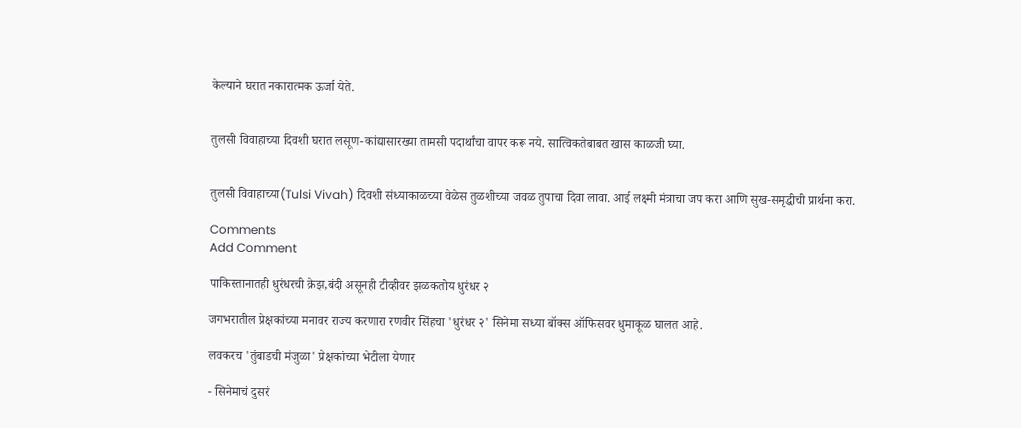केल्याने घरात नकारात्मक ऊर्जा येते.


तुलसी विवाहाच्या दिवशी घरात लसूण-कांद्यासारख्या तामसी पदार्थांचा वापर करू नये. सात्विकतेबाबत खास काळजी घ्या.


तुलसी विवाहाच्या(Tulsi Vivah) दिवशी संध्याकाळच्या वेळेस तुळशीच्या जवळ तुपाचा दिवा लावा. आई लक्ष्मी मंत्राचा जप करा आणि सुख-समृद्धीची प्रार्थना करा.

Comments
Add Comment

पाकिस्तानातही धुरंधरची क्रेझ,बंदी असूनही टीव्हीवर झळकतोय धुरंधर २

जगभरातील प्रेक्षकांच्या मनावर राज्य करणारा रणवीर सिंहचा 'धुरंधर २' सिनेमा सध्या बॉक्स ऑफिसवर धुमाकूळ घालत आहे.

लवकरच 'तुंबाडची मंजुळा' प्रेक्षकांच्या भेटीला येणार

- सिनेमाचं दुसरं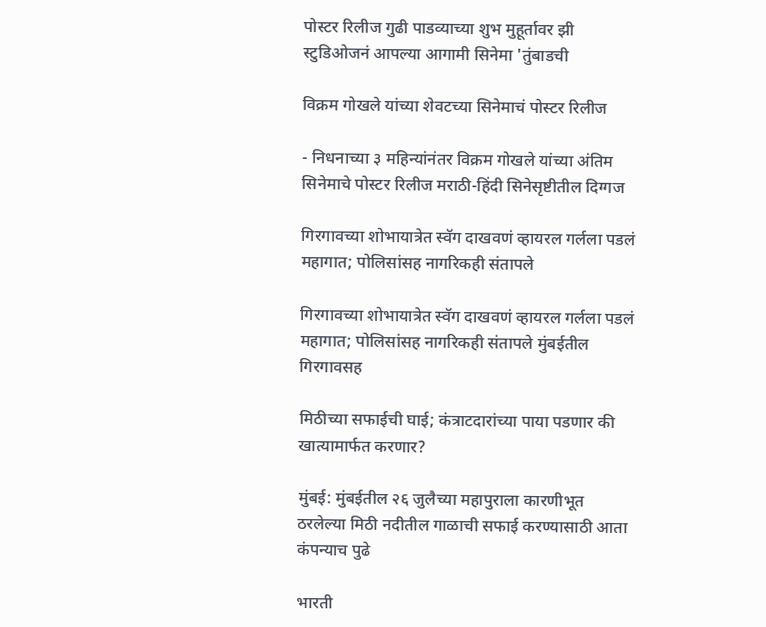पोस्टर रिलीज गुढी पाडव्याच्या शुभ मुहूर्तावर झी स्टुडिओजनं आपल्या आगामी सिनेमा 'तुंबाडची

विक्रम गोखले यांच्या शेवटच्या सिनेमाचं पोस्टर रिलीज

- निधनाच्या ३ महिन्यांनंतर विक्रम गोखले यांच्या अंतिम सिनेमाचे पोस्टर रिलीज मराठी-हिंदी सिनेसृष्टीतील दिग्गज

गिरगावच्या शोभायात्रेत स्वॅग दाखवणं व्हायरल गर्लला पडलं महागात; पोलिसांसह नागरिकही संतापले

गिरगावच्या शोभायात्रेत स्वॅग दाखवणं व्हायरल गर्लला पडलं महागात; पोलिसांसह नागरिकही संतापले मुंबईतील गिरगावसह

मिठीच्या सफाईची घाई; कंत्राटदारांच्या पाया पडणार की खात्यामार्फत करणार?

मुंबई: मुंबईतील २६ जुलैच्या महापुराला कारणीभूत ठरलेल्या मिठी नदीतील गाळाची सफाई करण्यासाठी आता कंपन्याच पुढे

भारती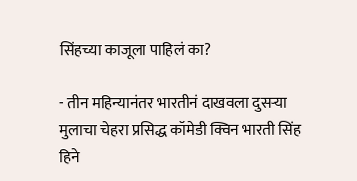सिंहच्या काजूला पाहिलं का?

- तीन महिन्यानंतर भारतीनं दाखवला दुसऱ्या मुलाचा चेहरा प्रसिद्ध कॉमेडी क्विन भारती सिंह हिने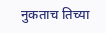नुकताच तिच्या